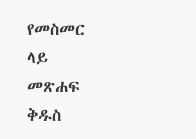የመስመር ላይ መጽሐፍ ቅዱስ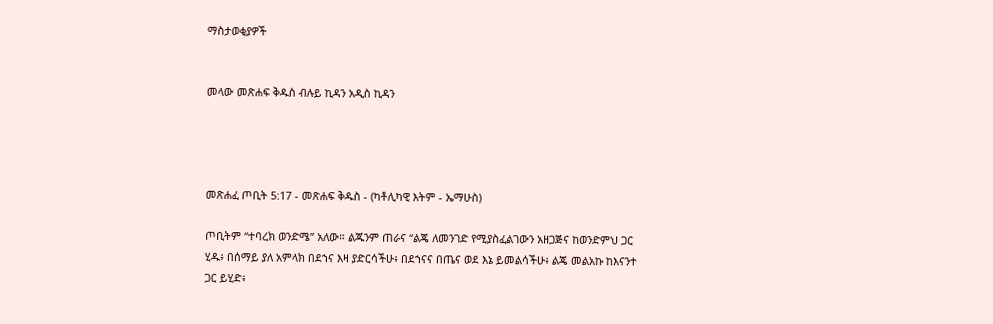ማስታወቂያዎች


መላው መጽሐፍ ቅዱስ ብሉይ ኪዳን አዲስ ኪዳን




መጽሐፈ ጦቢት 5:17 - መጽሐፍ ቅዱስ - (ካቶሊካዊ እትም - ኤማሁስ)

ጦቢትም “ተባረክ ወንድሜ” አለው። ልጁንም ጠራና “ልጄ ለመንገድ የሚያስፈልገውን አዘጋጅና ከወንድምህ ጋር ሂዱ፥ በሰማይ ያለ አምላክ በደኀና እዛ ያድርሳችሁ፥ በደኀናና በጤና ወደ እኔ ይመልሳችሁ፥ ልጄ መልአኩ ከእናንተ ጋር ይሂድ፥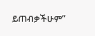ይጠብቃችሁም”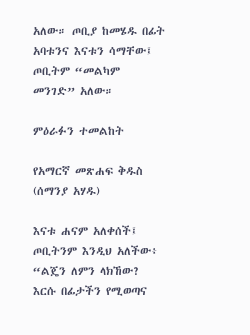አለው። ጦቢያ ከመሄዱ በፊት አባቱንና እናቱን ሳማቸው፤ ጦቢትም “መልካም መንገድ” አለው።

ምዕራፉን ተመልከት

የአማርኛ መጽሐፍ ቅዱስ (ሰማንያ አሃዱ)

እናቱ ሐናም አለቀሰች፤ ጦቢትንም እንዲህ አለችው፥ “ልጄን ለምን ላክኸው? እርሱ በፊታችን የሚወጣና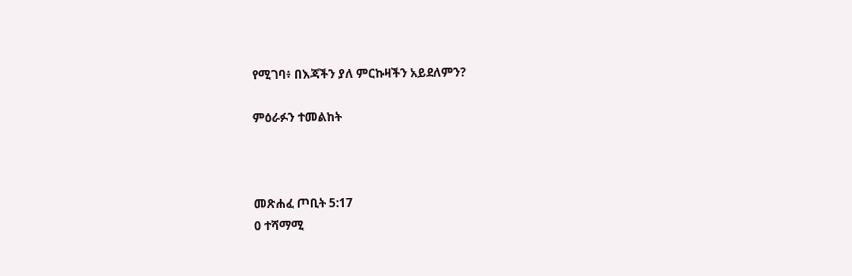የሚገባ፥ በእጃችን ያለ ምርኩዛችን አይደለምን?

ምዕራፉን ተመልከት



መጽሐፈ ጦቢት 5:17
0 ተሻማሚ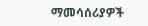ማመሳሰሪያዎች